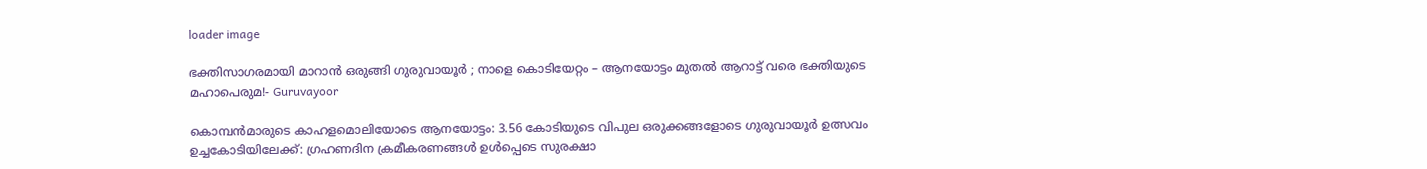loader image

ഭക്തിസാഗരമായി മാറാൻ ഒരുങ്ങി ഗുരുവായൂർ ; നാളെ കൊടിയേറ്റം – ആനയോട്ടം മുതൽ ആറാട്ട് വരെ ഭക്തിയുടെ മഹാപെരുമ!- Guruvayoor

കൊമ്പൻമാരുടെ കാഹളമൊലിയോടെ ആനയോട്ടം: 3.56 കോടിയുടെ വിപുല ഒരുക്കങ്ങളോടെ ഗുരുവായൂർ ഉത്സവം ഉച്ചകോടിയിലേക്ക്: ഗ്രഹണദിന ക്രമീകരണങ്ങൾ ഉൾപ്പെടെ സുരക്ഷാ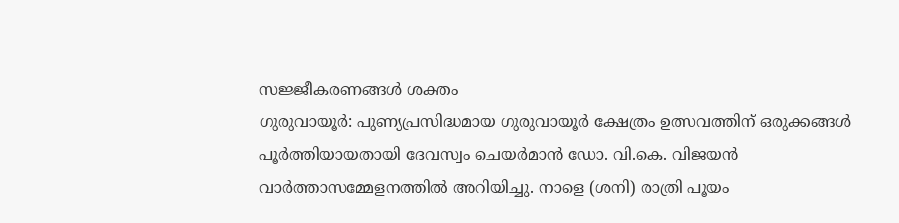സജ്ജീകരണങ്ങൾ ശക്തം
ഗുരുവായൂർ: പുണ്യപ്രസിദ്ധമായ ഗുരുവായൂർ ക്ഷേത്രം ഉത്സവത്തിന് ഒരുക്കങ്ങൾ പൂർത്തിയായതായി ദേവസ്വം ചെയർമാൻ ഡോ. വി.കെ. വിജയൻ വാർത്താസമ്മേളനത്തിൽ അറിയിച്ചു. നാളെ (ശനി) രാത്രി പൂയം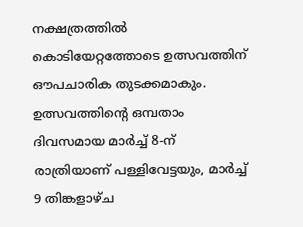നക്ഷത്രത്തിൽ കൊടിയേറ്റത്തോടെ ഉത്സവത്തിന് ഔപചാരിക തുടക്കമാകും. ഉത്സവത്തിന്റെ ഒമ്പതാം ദിവസമായ മാർച്ച് 8-ന് രാത്രിയാണ് പള്ളിവേട്ടയും, മാർച്ച് 9 തിങ്കളാഴ്ച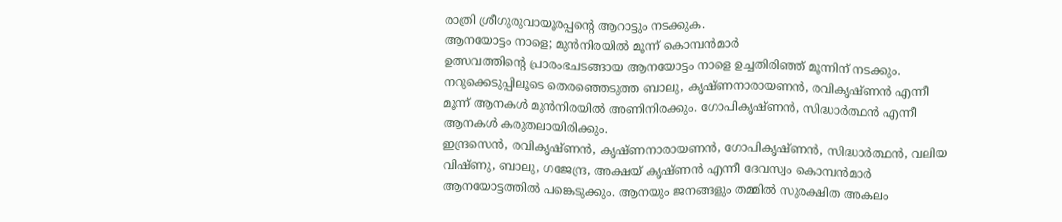രാത്രി ശ്രീഗുരുവായൂരപ്പന്റെ ആറാട്ടും നടക്കുക.
ആനയോട്ടം നാളെ; മുൻനിരയിൽ മൂന്ന് കൊമ്പൻമാർ
ഉത്സവത്തിന്റെ പ്രാരംഭചടങ്ങായ ആനയോട്ടം നാളെ ഉച്ചതിരിഞ്ഞ് മൂന്നിന് നടക്കും. നറുക്കെടുപ്പിലൂടെ തെരഞ്ഞെടുത്ത ബാലു, കൃഷ്ണനാരായണൻ, രവികൃഷ്ണൻ എന്നീ മൂന്ന് ആനകൾ മുൻനിരയിൽ അണിനിരക്കും. ഗോപികൃഷ്ണൻ, സിദ്ധാർത്ഥൻ എന്നീ ആനകൾ കരുതലായിരിക്കും.
ഇന്ദ്രസെൻ, രവികൃഷ്ണൻ, കൃഷ്ണനാരായണൻ, ഗോപികൃഷ്ണൻ, സിദ്ധാർത്ഥൻ, വലിയ വിഷ്ണു, ബാലു, ഗജേന്ദ്ര, അക്ഷയ് കൃഷ്ണൻ എന്നീ ദേവസ്വം കൊമ്പൻമാർ ആനയോട്ടത്തിൽ പങ്കെടുക്കും. ആനയും ജനങ്ങളും തമ്മിൽ സുരക്ഷിത അകലം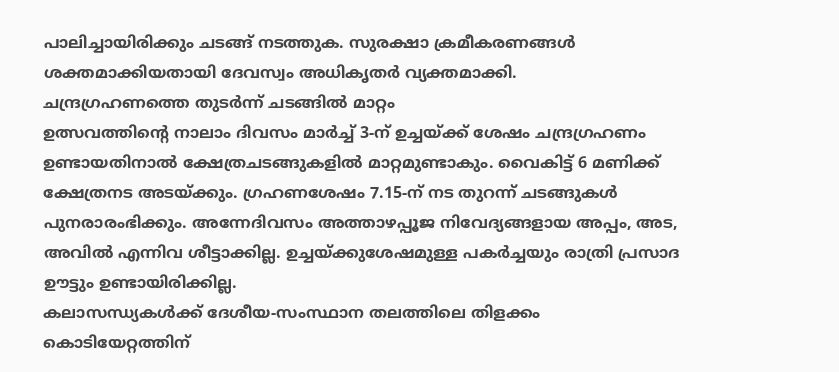പാലിച്ചായിരിക്കും ചടങ്ങ് നടത്തുക. സുരക്ഷാ ക്രമീകരണങ്ങൾ ശക്തമാക്കിയതായി ദേവസ്വം അധികൃതർ വ്യക്തമാക്കി.
ചന്ദ്രഗ്രഹണത്തെ തുടർന്ന് ചടങ്ങിൽ മാറ്റം
ഉത്സവത്തിന്റെ നാലാം ദിവസം മാർച്ച് 3-ന് ഉച്ചയ്ക്ക് ശേഷം ചന്ദ്രഗ്രഹണം ഉണ്ടായതിനാൽ ക്ഷേത്രചടങ്ങുകളിൽ മാറ്റമുണ്ടാകും. വൈകിട്ട് 6 മണിക്ക് ക്ഷേത്രനട അടയ്ക്കും. ഗ്രഹണശേഷം 7.15-ന് നട തുറന്ന് ചടങ്ങുകൾ പുനരാരംഭിക്കും. അന്നേദിവസം അത്താഴപ്പൂജ നിവേദ്യങ്ങളായ അപ്പം, അട, അവിൽ എന്നിവ ശീട്ടാക്കില്ല. ഉച്ചയ്ക്കുശേഷമുള്ള പകർച്ചയും രാത്രി പ്രസാദ ഊട്ടും ഉണ്ടായിരിക്കില്ല.
കലാസന്ധ്യകൾക്ക് ദേശീയ-സംസ്ഥാന തലത്തിലെ തിളക്കം
കൊടിയേറ്റത്തിന്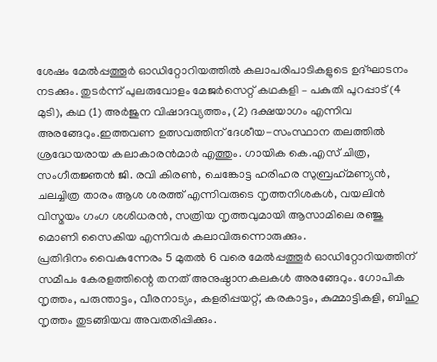ശേഷം മേൽപ്പത്തൂർ ഓഡിറ്റോറിയത്തിൽ കലാപരിപാടികളുടെ ഉദ്ഘാടനം നടക്കും. തുടർന്ന് പുലരുവോളം മേജർസെറ്റ് കഥകളി – പകുതി പുറപ്പാട് (4 മുടി), കഥ (1) അർജുന വിഷാദവ്യത്തം, (2) ദക്ഷയാഗം എന്നിവ അരങ്ങേറും.ഇത്തവണ ഉത്സവത്തിന് ദേശീയ-സംസ്ഥാന തലത്തിൽ ശ്രദ്ധേയരായ കലാകാരൻമാർ എത്തും. ഗായിക കെ.എസ് ചിത്ര, സംഗീതജ്ഞൻ ജി. രവി കിരൺ, ചെങ്കോട്ട ഹരിഹര സുബ്രഹ്‌മണ്യൻ, ചലച്ചിത്ര താരം ആശ ശരത്ത് എന്നിവരുടെ നൃത്തനിശകൾ, വയലിൻ വിസ്മയം ഗംഗ ശശിധരൻ, സത്രിയ നൃത്തവുമായി ആസാമിലെ രഞ്ജു മൊണി സൈകിയ എന്നിവർ കലാവിരുന്നൊരുക്കും.
പ്രതിദിനം വൈകുന്നേരം 5 മുതൽ 6 വരെ മേൽപ്പത്തൂർ ഓഡിറ്റോറിയത്തിന് സമീപം കേരളത്തിന്റെ തനത് അനുഷ്ഠാനകലകൾ അരങ്ങേറും. ഗോപിക നൃത്തം, പരുന്താട്ടം, വീരനാട്യം, കളരിപ്പയറ്റ്, കരകാട്ടം, കുമ്മാട്ടികളി, ബിഹു നൃത്തം തുടങ്ങിയവ അവതരിപ്പിക്കും.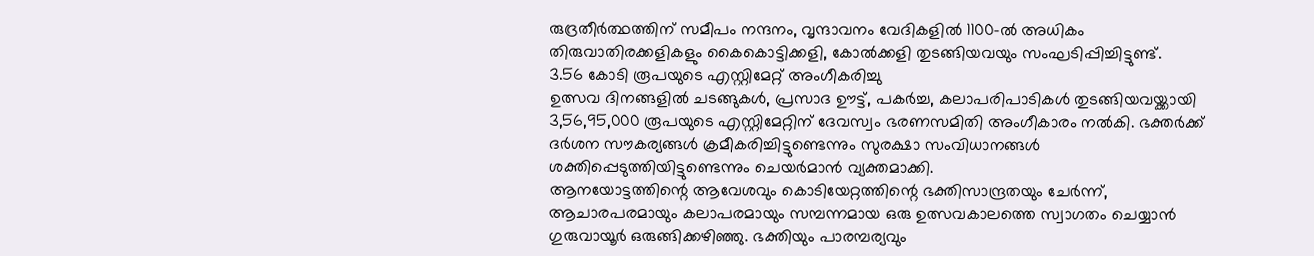രുദ്രതീർത്ഥത്തിന് സമീപം നന്ദനം, വൃന്ദാവനം വേദികളിൽ 1100-ൽ അധികം തിരുവാതിരക്കളികളും കൈകൊട്ടിക്കളി, കോൽക്കളി തുടങ്ങിയവയും സംഘടിപ്പിച്ചിട്ടുണ്ട്.
3.56 കോടി രൂപയുടെ എസ്റ്റിമേറ്റ് അംഗീകരിച്ചു
ഉത്സവ ദിനങ്ങളിൽ ചടങ്ങുകൾ, പ്രസാദ ഊട്ട്, പകർച്ച, കലാപരിപാടികൾ തുടങ്ങിയവയ്ക്കായി 3,56,95,000 രൂപയുടെ എസ്റ്റിമേറ്റിന് ദേവസ്വം ഭരണസമിതി അംഗീകാരം നൽകി. ഭക്തർക്ക് ദർശന സൗകര്യങ്ങൾ ക്രമീകരിച്ചിട്ടുണ്ടെന്നും സുരക്ഷാ സംവിധാനങ്ങൾ ശക്തിപ്പെടുത്തിയിട്ടുണ്ടെന്നും ചെയർമാൻ വ്യക്തമാക്കി.
ആനയോട്ടത്തിന്റെ ആവേശവും കൊടിയേറ്റത്തിന്റെ ഭക്തിസാന്ദ്രതയും ചേർന്ന്, ആചാരപരമായും കലാപരമായും സമ്പന്നമായ ഒരു ഉത്സവകാലത്തെ സ്വാഗതം ചെയ്യാൻ ഗുരുവായൂർ ഒരുങ്ങിക്കഴിഞ്ഞു. ഭക്തിയും പാരമ്പര്യവും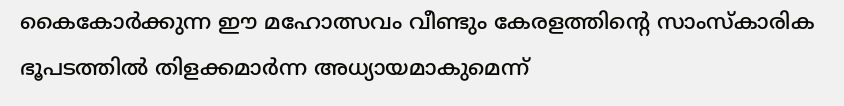കൈകോർക്കുന്ന ഈ മഹോത്സവം വീണ്ടും കേരളത്തിന്റെ സാംസ്കാരിക ഭൂപടത്തിൽ തിളക്കമാർന്ന അധ്യായമാകുമെന്ന്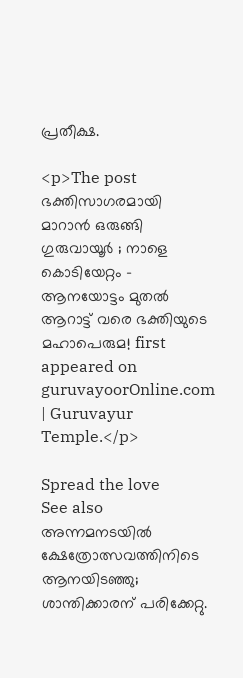പ്രതീക്ഷ.

<p>The post ഭക്തിസാഗരമായി മാറാൻ ഒരുങ്ങി ഗുരുവായൂർ ; നാളെ കൊടിയേറ്റം – ആനയോട്ടം മുതൽ ആറാട്ട് വരെ ഭക്തിയുടെ മഹാപെരുമ! first appeared on guruvayoorOnline.com | Guruvayur Temple.</p>

Spread the love
See also  അന്നമനടയിൽ ക്ഷേത്രോത്സവത്തിനിടെ ആനയിടഞ്ഞു; ശാന്തിക്കാരന് പരിക്കേറ്റു.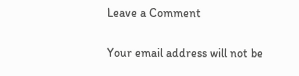Leave a Comment

Your email address will not be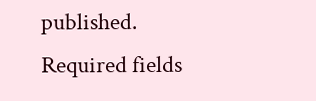published. Required fields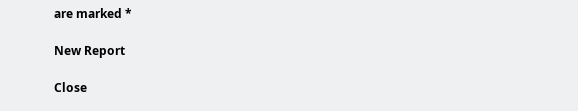are marked *

New Report

Close